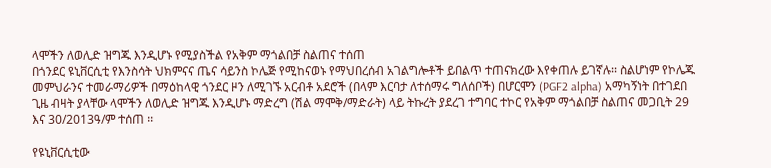ላሞችን ለወሊድ ዝግጁ እንዲሆኑ የሚያስችል የአቅም ማጎልበቻ ስልጠና ተሰጠ
በጎንደር ዩኒቨርሲቲ የእንስሳት ህክምናና ጤና ሳይንስ ኮሌጅ የሚከናወኑ የማህበረሰብ አገልግሎቶች ይበልጥ ተጠናክረው እየቀጠሉ ይገኛሉ፡፡ ስልሆነም የኮሌጁ መምህራንና ተመራማሪዎች በማዕከላዊ ጎንደር ዞን ለሚገኙ አርብቶ አደሮች (በላም እርባታ ለተሰማሩ ግለሰቦች) በሆርሞን (PGF2 alpha) አማካኝነት በተገደበ ጊዜ ብዛት ያላቸው ላሞችን ለወሊድ ዝግጁ እንዲሆኑ ማድረግ (ሽል ማሞቅ/ማድራት) ላይ ትኩረት ያደረገ ተግባር ተኮር የአቅም ማጎልበቻ ስልጠና መጋቢት 29 እና 30/2013ዓ/ም ተሰጠ ፡፡

የዩኒቨርሲቲው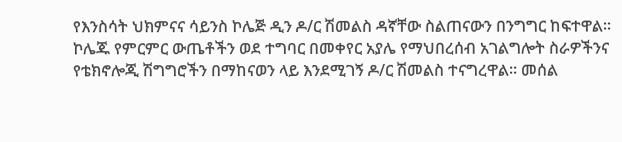የእንስሳት ህክምናና ሳይንስ ኮሌጅ ዲን ዶ/ር ሽመልስ ዳኛቸው ስልጠናውን በንግግር ከፍተዋል፡፡ ኮሌጁ የምርምር ውጤቶችን ወደ ተግባር በመቀየር አያሌ የማህበረሰብ አገልግሎት ስራዎችንና የቴክኖሎጂ ሽግግሮችን በማከናወን ላይ እንደሚገኝ ዶ/ር ሽመልስ ተናግረዋል፡፡ መሰል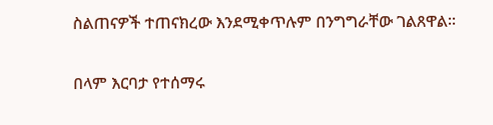ስልጠናዎች ተጠናክረው እንደሚቀጥሉም በንግግራቸው ገልጸዋል፡፡

በላም እርባታ የተሰማሩ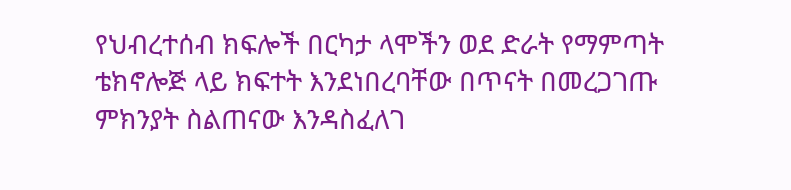የህብረተሰብ ክፍሎች በርካታ ላሞችን ወደ ድራት የማምጣት ቴክኖሎጅ ላይ ክፍተት እንደነበረባቸው በጥናት በመረጋገጡ ምክንያት ስልጠናው እንዳስፈለገ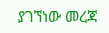ያገኘነው መረጃ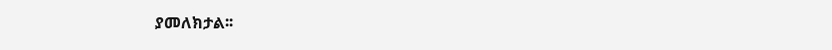ያመለክታል፡፡